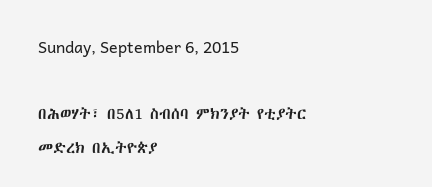Sunday, September 6, 2015

በሕወሃት፣ በ5ለ1 ስብሰባ ምክንያት የቲያትር መድረክ በኢትዮጵያ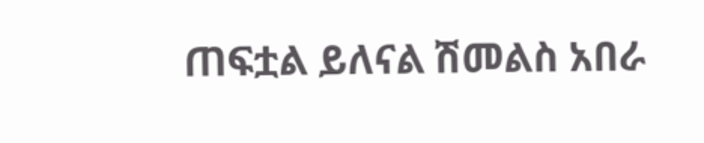ጠፍቷል ይለናል ሽመልስ አበራ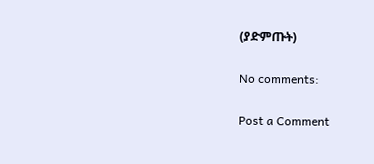(ያድምጡት)

No comments:

Post a Comment